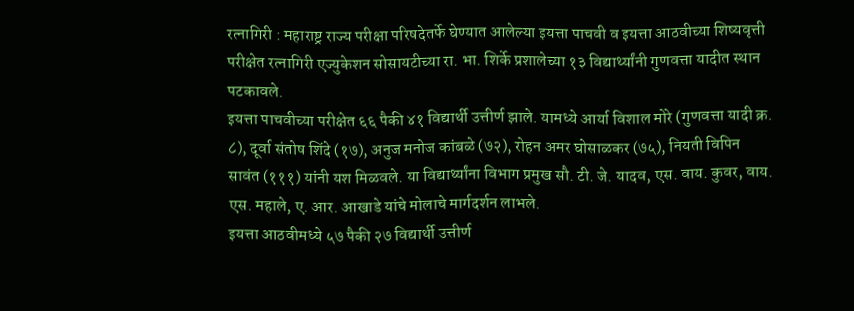रत्नागिरी : महाराष्ट्र राज्य परीक्षा परिषदेतर्फे घेण्यात आलेल्या इयत्ता पाचवी व इयत्ता आठवीच्या शिष्यवृत्ती परीक्षेत रत्नागिरी एज्युकेशन सोसायटीच्या रा. भा. शिर्के प्रशालेच्या १३ विद्यार्थ्यांनी गुणवत्ता यादीत स्थान पटकावले.
इयत्ता पाचवीच्या परीक्षेत ६६ पैकी ४१ विद्यार्थी उत्तीर्ण झाले. यामध्ये आर्या विशाल मोरे (गुणवत्ता यादी क्र. ८), दूर्वा संतोष शिंदे (१७), अनुज मनोज कांबळे (७२), रोहन अमर घोसाळकर (७५), नियती विपिन सावंत (१११) यांनी यश मिळवले. या विद्यार्थ्यांना विभाग प्रमुख सौ. टी. जे. यादव, एस. वाय. कुवर, वाय. एस. महाले, ए. आर. आखाडे यांचे मोलाचे मार्गदर्शन लाभले.
इयत्ता आठवीमध्ये ५७ पैकी २७ विद्यार्थी उत्तीर्ण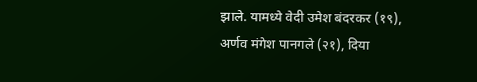झाले. यामध्ये वेदी उमेश बंदरकर (१९), अर्णव मंगेश पानगले (२१), दिया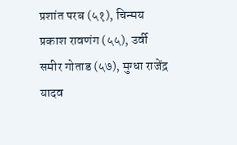प्रशांत परब (५१), चिन्मय प्रकाश रावणंग (५५), उर्वी समीर गोताड (५७), मुग्धा राजेंद्र यादव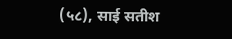(५८), साई सतीश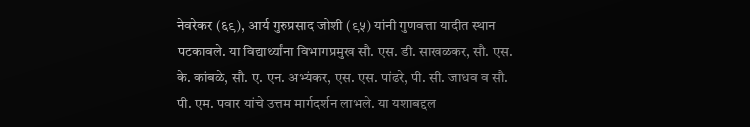नेवरेकर (६९), आर्य गुरुप्रसाद जोशी (९५) यांनी गुणवत्ता यादीत स्थान पटकावले. या विद्यार्थ्यांना विभागप्रमुख सौ. एस. डी. साखळकर, सौ. एस. के. कांबळे, सौ. ए. एन. अभ्यंकर, एस. एस. पांढरे, पी. सी. जाधव व सौ. पी. एम. पवार यांचे उत्तम मार्गदर्शन लाभले. या यशाबद्दल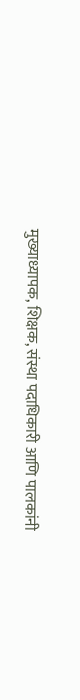मुख्याध्यापक, शिक्षक, संस्था पदाधिकारी आणि पालकांनी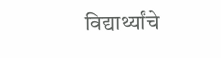विद्यार्थ्यांचे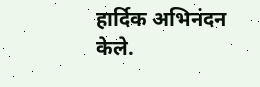हार्दिक अभिनंदन केले.